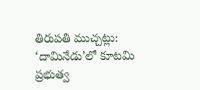తిరుపతి ముచ్చట్లు:
‘దామినేడు’లో కూటమి ప్రభుత్వ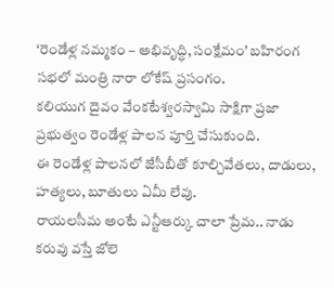‘రెండేళ్ల నమ్మకం – అభివృద్ధి, సంక్షేమం’ బహిరంగ సభలో మంత్రి నారా లోకేష్ ప్రసంగం.
కలియుగ దైవం వేంకటేశ్వరస్వామి సాక్షిగా ప్రజా ప్రభుత్వం రెండేళ్ల పాలన పూర్తి చేసుకుంది.
ఈ రెండేళ్ల పాలనలో జేసీబీతో కూల్చివేతలు, దాడులు, హత్యలు, బూతులు ఏమీ లేవు.
రాయలసీమ అంటే ఎన్టీఆర్కు చాలా ప్రేమ.. నాడు కరువు వస్తే జోలె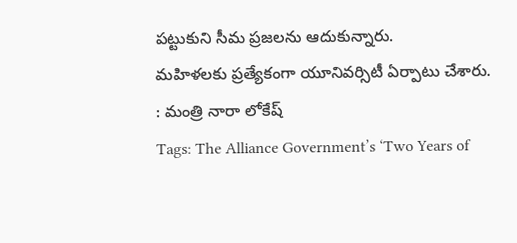పట్టుకుని సీమ ప్రజలను ఆదుకున్నారు.
మహిళలకు ప్రత్యేకంగా యూనివర్సిటీ ఏర్పాటు చేశారు.
: మంత్రి నారా లోకేష్
Tags: The Alliance Government’s ‘Two Years of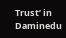Trust’ in Daminedu